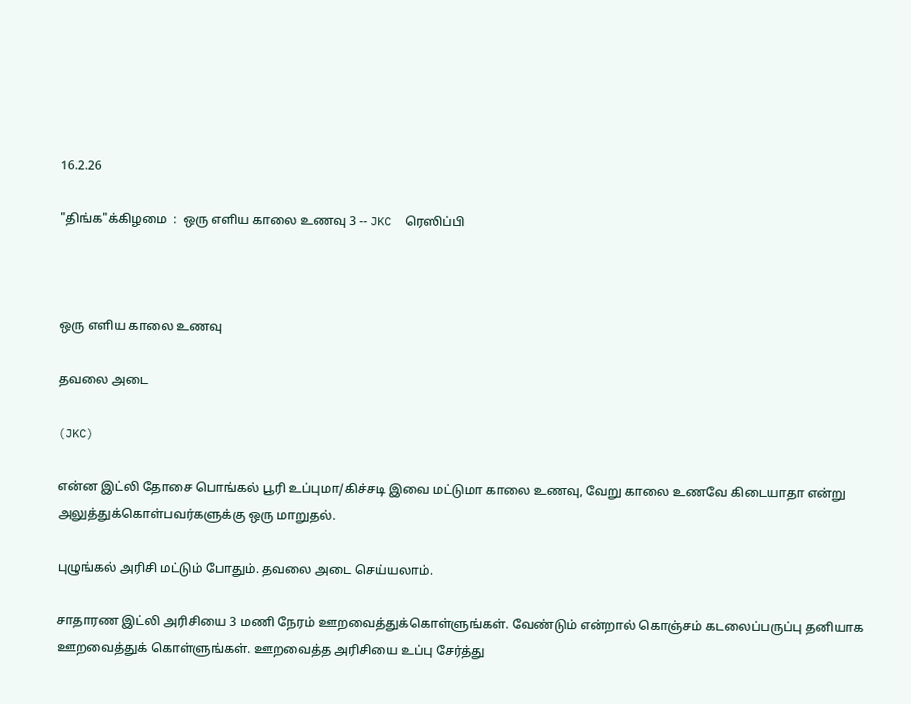16.2.26

"திங்க"க்கிழமை  :  ஒரு எளிய காலை உணவு 3 -- JKC  ரெஸிப்பி



ஒரு எளிய காலை உணவு

தவலை அடை

(JKC)

என்ன இட்லி தோசை பொங்கல் பூரி உப்புமா/கிச்சடி இவை மட்டுமா காலை உணவு, வேறு காலை உணவே கிடையாதா என்று அலுத்துக்கொள்பவர்களுக்கு ஒரு மாறுதல்.

புழுங்கல் அரிசி மட்டும் போதும். தவலை அடை செய்யலாம்.

சாதாரண இட்லி அரிசியை 3 மணி நேரம் ஊறவைத்துக்கொள்ளுங்கள். வேண்டும் என்றால் கொஞ்சம் கடலைப்பருப்பு தனியாக ஊறவைத்துக் கொள்ளுங்கள். ஊறவைத்த அரிசியை உப்பு சேர்த்து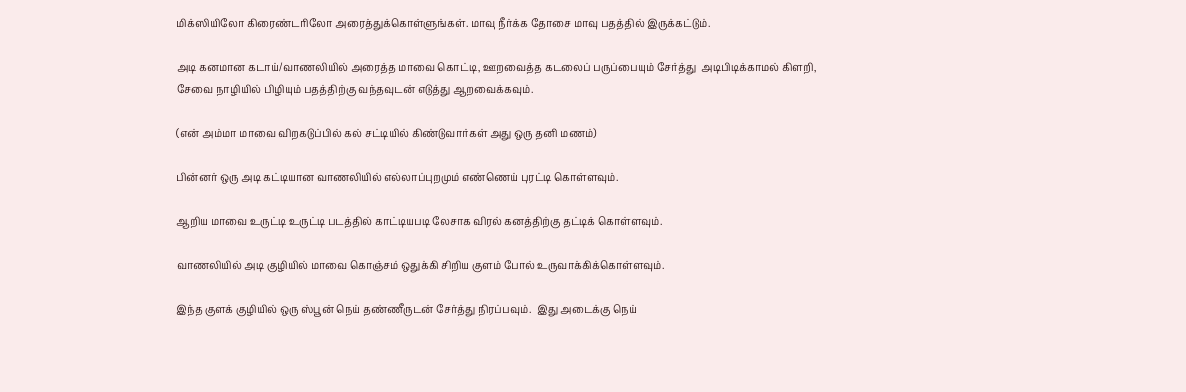மிக்ஸியிலோ கிரைண்டரிலோ அரைத்துக்கொள்ளுங்கள். மாவு நீர்க்க தோசை மாவு பதத்தில் இருக்கட்டும்.

அடி கனமான கடாய்/வாணலியில் அரைத்த மாவை கொட்டி, ஊறவைத்த கடலைப் பருப்பையும் சேர்த்து  அடிபிடிக்காமல் கிளறி,  சேவை நாழியில் பிழியும் பதத்திற்கு வந்தவுடன் எடுத்து ஆறவைக்கவும்.

(என் அம்மா மாவை விறகடுப்பில் கல் சட்டியில் கிண்டுவார்கள் அது ஒரு தனி மணம்)

பின்னர் ஒரு அடி கட்டியான வாணலியில் எல்லாப்புறமும் எண்ணெய் புரட்டி கொள்ளவும்.

ஆறிய மாவை உருட்டி உருட்டி படத்தில் காட்டியபடி லேசாக விரல் கனத்திற்கு தட்டிக் கொள்ளவும்.

வாணலியில் அடி குழியில் மாவை கொஞ்சம் ஒதுக்கி சிறிய குளம் போல் உருவாக்கிக்கொள்ளவும்.

இந்த குளக் குழியில் ஒரு ஸ்பூன் நெய் தண்ணீருடன் சேர்த்து நிரப்பவும்.  இது அடைக்கு நெய்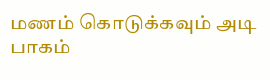மணம் கொடுக்கவும் அடி பாகம்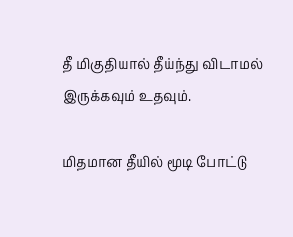தீ மிகுதியால் தீய்ந்து விடாமல் இருக்கவும் உதவும்.

மிதமான தீயில் மூடி போட்டு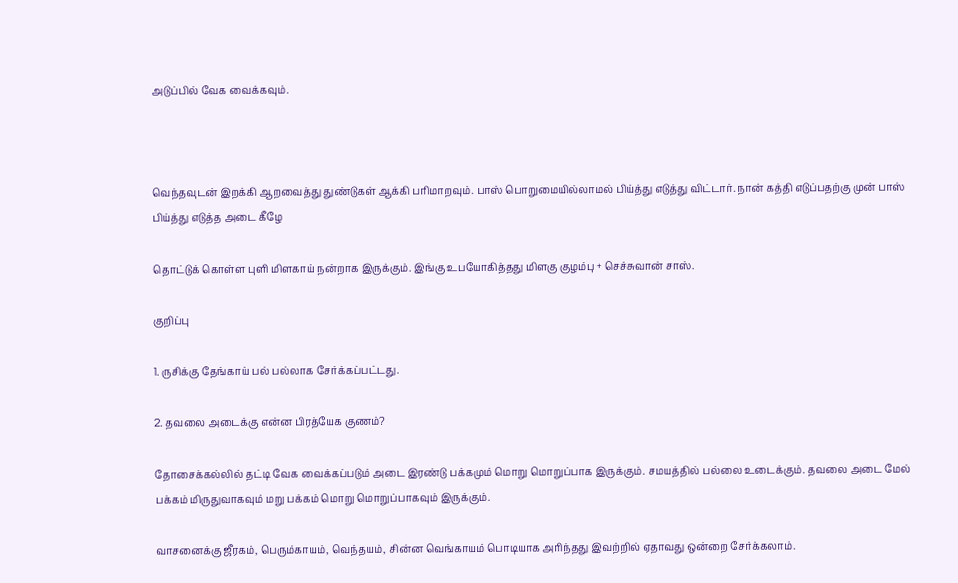அடுப்பில் வேக வைக்கவும்.



வெந்தவுடன் இறக்கி ஆறவைத்து துண்டுகள் ஆக்கி பரிமாறவும். பாஸ் பொறுமையில்லாமல் பிய்த்து எடுத்து விட்டார். நான் கத்தி எடுப்பதற்கு முன் பாஸ் பிய்த்து எடுத்த அடை கீழே

தொட்டுக் கொள்ள புளி மிளகாய் நன்றாக இருக்கும். இங்கு உபயோகித்தது மிளகு குழம்பு + செச்சுவான் சாஸ்.

குறிப்பு

1. ருசிக்கு தேங்காய் பல் பல்லாக சேர்க்கப்பட்டது.

2. தவலை அடைக்கு என்ன பிரத்யேக குணம்?

தோசைக்கல்லில் தட்டி வேக வைக்கப்படும் அடை இரண்டு பக்கமும் மொறு மொறுப்பாக இருக்கும். சமயத்தில் பல்லை உடைக்கும். தவலை அடை மேல் பக்கம் மிருதுவாகவும் மறு பக்கம் மொறு மொறுப்பாகவும் இருக்கும்.

வாசனைக்கு ஜீரகம், பெரும்காயம், வெந்தயம், சின்ன வெங்காயம் பொடியாக அரிந்தது இவற்றில் ஏதாவது ஒன்றை சேர்க்கலாம்.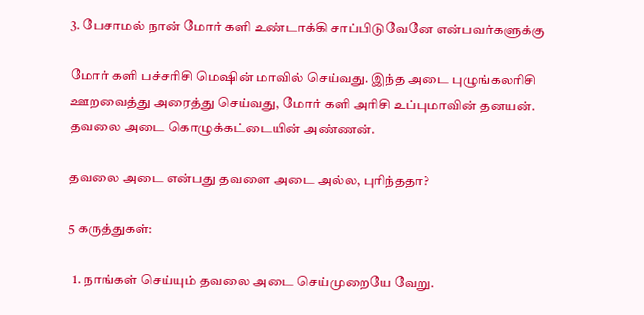3. பேசாமல் நான் மோர் களி உண்டாக்கி சாப்பிடுவேனே என்பவர்களுக்கு

மோர் களி பச்சரிசி மெஷின் மாவில் செய்வது. இந்த அடை புழுங்கலரிசி ஊறவைத்து அரைத்து செய்வது, மோர் களி அரிசி உப்புமாவின் தனயன். தவலை அடை கொழுக்கட்டையின் அண்ணன்.

தவலை அடை என்பது தவளை அடை அல்ல, புரிந்ததா?

5 கருத்துகள்:

  1. நாங்கள் செய்யும் தவலை அடை செய்முறையே வேறு.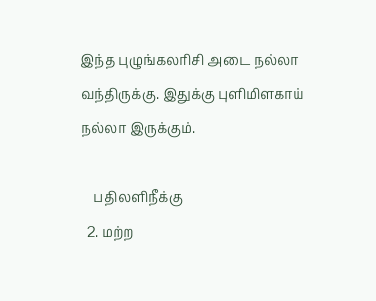இந்த புழுங்கலரிசி அடை நல்லா வந்திருக்கு. இதுக்கு புளிமிளகாய் நல்லா இருக்கும்.

    பதிலளிநீக்கு
  2. மற்ற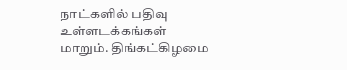நாட்களில் பதிவு உள்ளடக்கங்கள் மாறும். திங்கட்கிழமை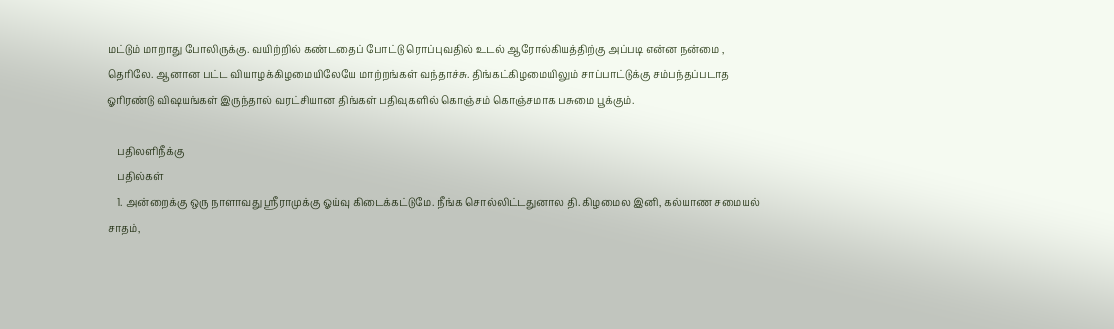மட்டும் மாறாது போலிருக்கு. வயிற்றில் கண்டதைப் போட்டு ரொப்புவதில் உடல் ஆரோல்கியத்திற்கு அப்படி என்ன நன்மை , தெரிலே. ஆனான பட்ட வியாழக்கிழமையிலேயே மாற்றங்கள் வந்தாச்சு. திங்கட்கிழமையிலும் சாப்பாட்டுக்கு சம்பந்தப்படாத ஓரிரண்டு விஷயங்கள் இருந்தால் வரட்சியான திங்கள் பதிவுகளில் கொஞ்சம் கொஞ்சமாக பசுமை பூக்கும்.

    பதிலளிநீக்கு
    பதில்கள்
    1. அன்றைக்கு ஒரு நாளாவது ஶ்ரீராமுக்கு ஓய்வு கிடைக்கட்டுமே. நீங்க சொல்லிட்டதுனால தி.கிழமைல இனி, கல்யாண சமையல் சாதம்,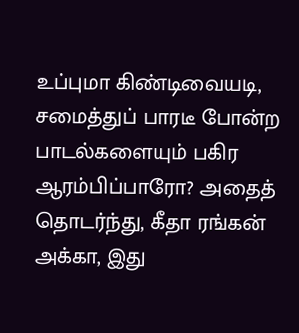உப்புமா கிண்டிவையடி, சமைத்துப் பாரடீ போன்ற பாடல்களையும் பகிர ஆரம்பிப்பாரோ? அதைத் தொடர்ந்து, கீதா ரங்கன் அக்கா, இது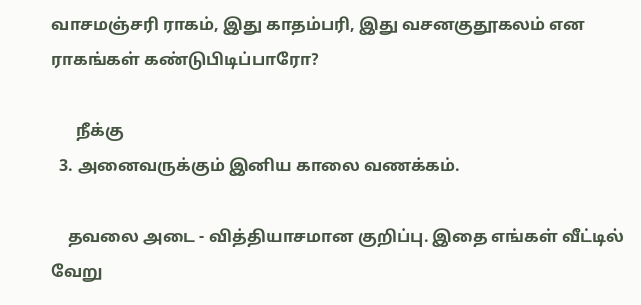வாசமஞ்சரி ராகம், இது காதம்பரி, இது வசனகுதூகலம் என ராகங்கள் கண்டுபிடிப்பாரோ?

      நீக்கு
  3. அனைவருக்கும் இனிய காலை வணக்கம்.

    தவலை அடை - வித்தியாசமான குறிப்பு. இதை எங்கள் வீட்டில் வேறு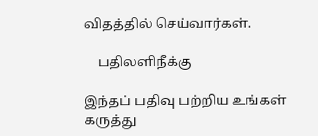விதத்தில் செய்வார்கள்.

    பதிலளிநீக்கு

இந்தப் பதிவு பற்றிய உங்கள் கருத்து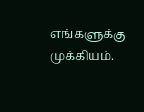எங்களுக்கு முக்கியம்.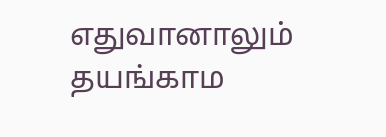எதுவானாலும் தயங்காம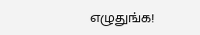எழுதுங்க!